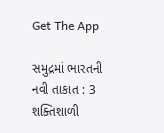Get The App

સમુદ્રમાં ભારતની નવી તાકાત : 3 શક્તિશાળી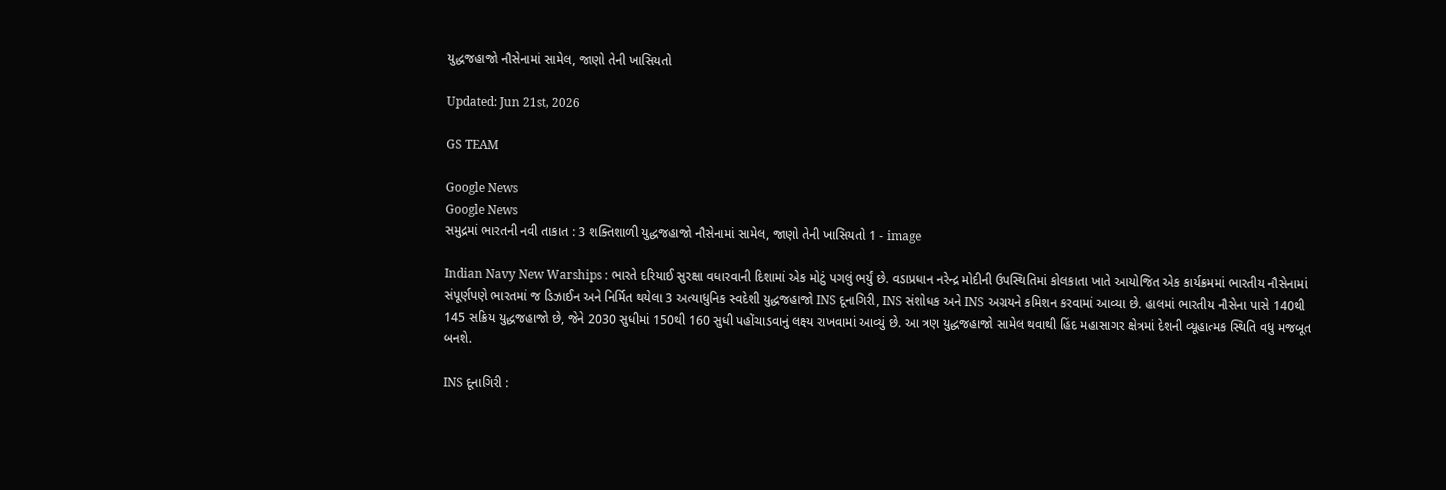યુદ્ધજહાજો નૌસેનામાં સામેલ, જાણો તેની ખાસિયતો

Updated: Jun 21st, 2026

GS TEAM

Google News
Google News
સમુદ્રમાં ભારતની નવી તાકાત : 3 શક્તિશાળી યુદ્ધજહાજો નૌસેનામાં સામેલ, જાણો તેની ખાસિયતો 1 - image

Indian Navy New Warships : ભારતે દરિયાઈ સુરક્ષા વધારવાની દિશામાં એક મોટું પગલું ભર્યું છે. વડાપ્રધાન નરેન્દ્ર મોદીની ઉપસ્થિતિમાં કોલકાતા ખાતે આયોજિત એક કાર્યક્રમમાં ભારતીય નૌસેનામાં સંપૂર્ણપણે ભારતમાં જ ડિઝાઈન અને નિર્મિત થયેલા 3 અત્યાધુનિક સ્વદેશી યુદ્ધજહાજો INS દૂનાગિરી, INS સંશોધક અને INS અગ્રયને કમિશન કરવામાં આવ્યા છે. હાલમાં ભારતીય નૌસેના પાસે 140થી 145 સક્રિય યુદ્ધજહાજો છે, જેને 2030 સુધીમાં 150થી 160 સુધી પહોંચાડવાનું લક્ષ્ય રાખવામાં આવ્યું છે. આ ત્રણ યુદ્ધજહાજો સામેલ થવાથી હિંદ મહાસાગર ક્ષેત્રમાં દેશની વ્યૂહાત્મક સ્થિતિ વધુ મજબૂત બનશે.

INS દૂનાગિરી :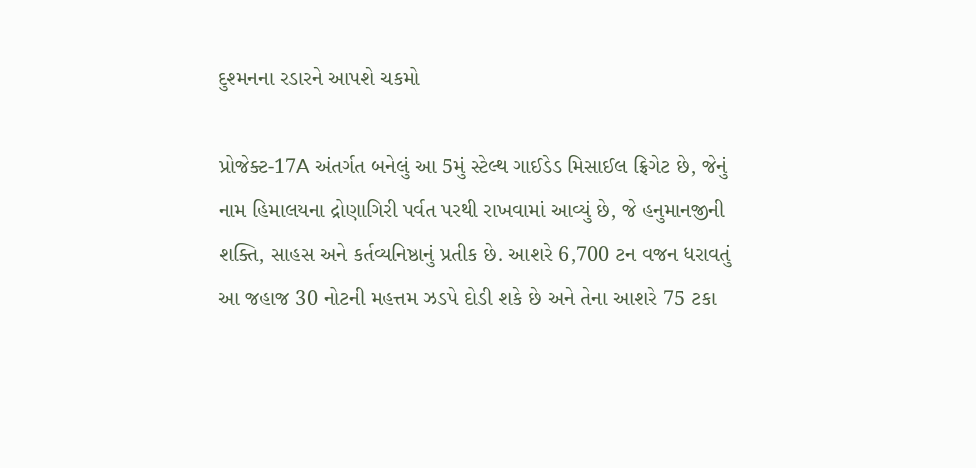દુશ્મનના રડારને આપશે ચકમો

પ્રોજેક્ટ-17A અંતર્ગત બનેલું આ 5મું સ્ટેલ્થ ગાઈડેડ મિસાઈલ ફ્રિગેટ છે, જેનું નામ હિમાલયના દ્રોણાગિરી પર્વત પરથી રાખવામાં આવ્યું છે, જે હનુમાનજીની શક્તિ, સાહસ અને કર્તવ્યનિષ્ઠાનું પ્રતીક છે. આશરે 6,700 ટન વજન ધરાવતું આ જહાજ 30 નોટની મહત્તમ ઝડપે દોડી શકે છે અને તેના આશરે 75 ટકા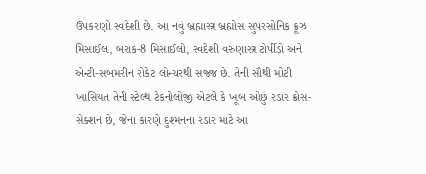ઉપકરણો સ્વદેશી છે. આ નવું બ્રહ્માસ્ત્ર બ્રહ્મોસ સુપરસોનિક ક્રૂઝ મિસાઈલ, બરાક-8 મિસાઈલો, સ્વદેશી વરુણાસ્ત્ર ટોર્પીડો અને એન્ટી-સબમરીન રોકેટ લોન્ચરથી સજ્જ છે. તેની સૌથી મોટી ખાસિયત તેની સ્ટેલ્થ ટેકનોલોજી એટલે કે ખૂબ ઓછું રડાર ક્રોસ-સેક્શન છે, જેના કારણે દુશ્મનના રડાર માટે આ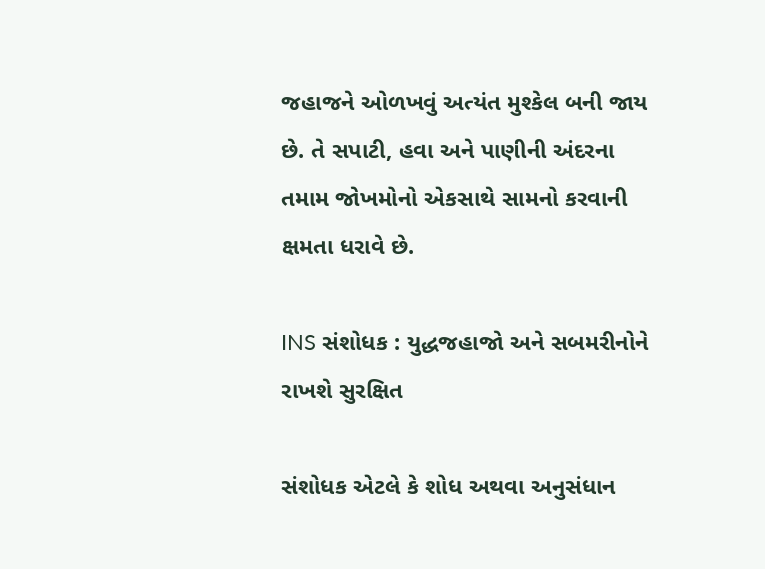જહાજને ઓળખવું અત્યંત મુશ્કેલ બની જાય છે. તે સપાટી, હવા અને પાણીની અંદરના તમામ જોખમોનો એકસાથે સામનો કરવાની ક્ષમતા ધરાવે છે.

INS સંશોધક : યુદ્ધજહાજો અને સબમરીનોને રાખશે સુરક્ષિત

સંશોધક એટલે કે શોધ અથવા અનુસંધાન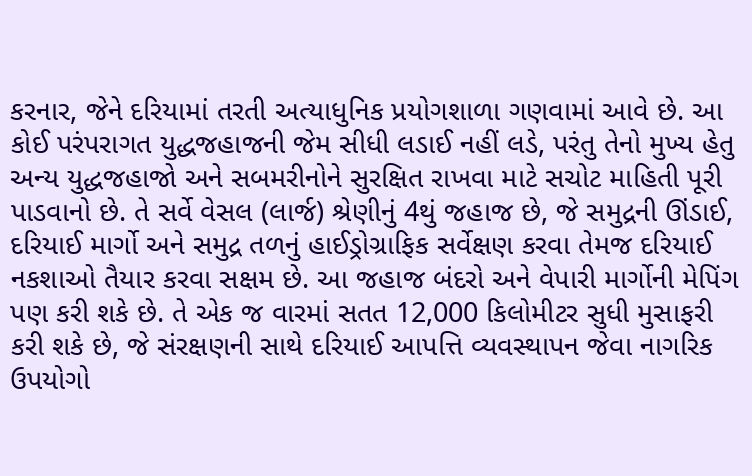કરનાર, જેને દરિયામાં તરતી અત્યાધુનિક પ્રયોગશાળા ગણવામાં આવે છે. આ કોઈ પરંપરાગત યુદ્ધજહાજની જેમ સીધી લડાઈ નહીં લડે, પરંતુ તેનો મુખ્ય હેતુ અન્ય યુદ્ધજહાજો અને સબમરીનોને સુરક્ષિત રાખવા માટે સચોટ માહિતી પૂરી પાડવાનો છે. તે સર્વે વેસલ (લાર્જ) શ્રેણીનું 4થું જહાજ છે, જે સમુદ્રની ઊંડાઈ, દરિયાઈ માર્ગો અને સમુદ્ર તળનું હાઈડ્રોગ્રાફિક સર્વેક્ષણ કરવા તેમજ દરિયાઈ નકશાઓ તૈયાર કરવા સક્ષમ છે. આ જહાજ બંદરો અને વેપારી માર્ગોની મેપિંગ પણ કરી શકે છે. તે એક જ વારમાં સતત 12,000 કિલોમીટર સુધી મુસાફરી કરી શકે છે, જે સંરક્ષણની સાથે દરિયાઈ આપત્તિ વ્યવસ્થાપન જેવા નાગરિક ઉપયોગો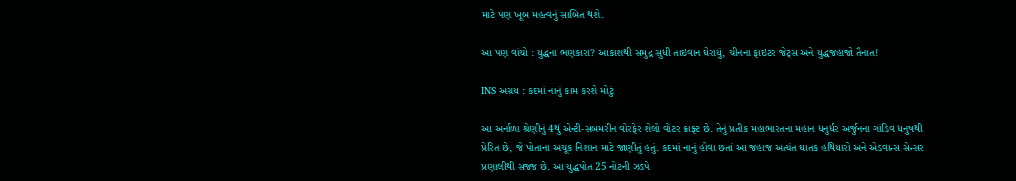માટે પણ ખૂબ મહત્વનું સાબિત થશે.

આ પણ વાંચો : યુદ્ધના ભણકારા? આકાશથી સમુદ્ર સુધી તાઇવાન ઘેરાયું, ચીનના ફાઇટર જેટ્સ અને યુદ્ધજહાજો તૈનાત!

INS અગ્રય : કદમાં નાનું કામ કરશે મોટું

આ અર્નાળા શ્રેણીનું 4થું એન્ટી-સબમરીન વોરફેર શેલો વોટર ક્રાફ્ટ છે. તેનું પ્રતીક મહાભારતના મહાન ધનુર્ધર અર્જુનના ગાંડિવ ધનુષથી પ્રેરિત છે, જે પોતાના અચૂક નિશાન માટે જાણીતું હતું. કદમાં નાનું હોવા છતાં આ જહાજ અત્યંત ઘાતક હથિયારો અને એડવાન્સ સેન્સર પ્રણાલીથી સજ્જ છે. આ યુદ્ધપોત 25 નોટની ઝડપે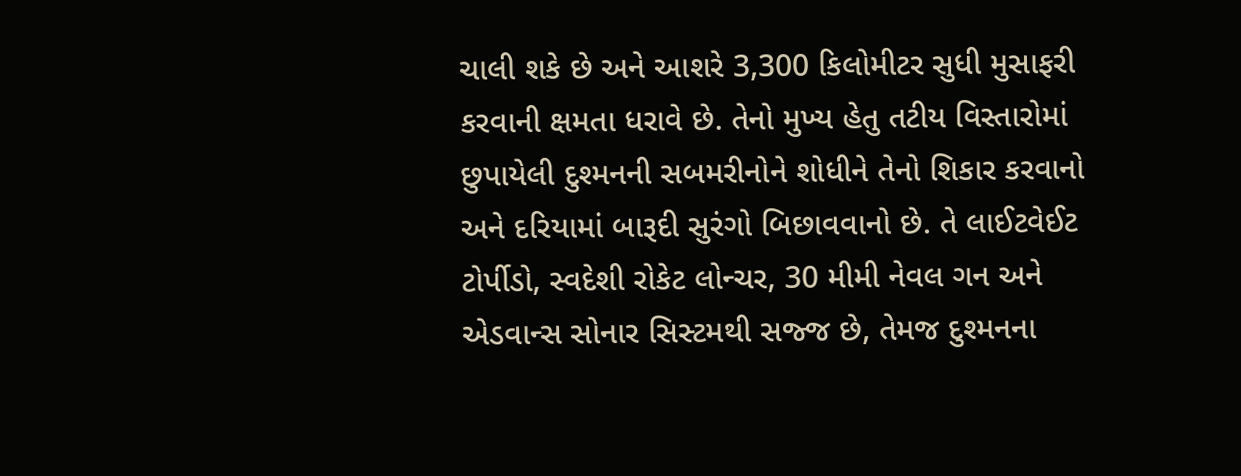ચાલી શકે છે અને આશરે 3,300 કિલોમીટર સુધી મુસાફરી કરવાની ક્ષમતા ધરાવે છે. તેનો મુખ્ય હેતુ તટીય વિસ્તારોમાં છુપાયેલી દુશ્મનની સબમરીનોને શોધીને તેનો શિકાર કરવાનો અને દરિયામાં બારૂદી સુરંગો બિછાવવાનો છે. તે લાઈટવેઈટ ટોર્પીડો, સ્વદેશી રોકેટ લોન્ચર, 30 મીમી નેવલ ગન અને એડવાન્સ સોનાર સિસ્ટમથી સજ્જ છે, તેમજ દુશ્મનના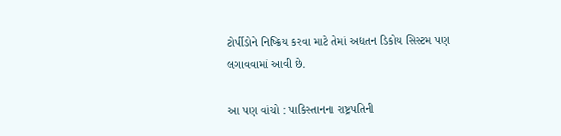ટોર્પીડોને નિષ્ક્રિય કરવા માટે તેમાં અદ્યતન ડિકોય સિસ્ટમ પણ લગાવવામાં આવી છે.

આ પણ વાંચો : પાકિસ્તાનના રાષ્ટ્રપતિની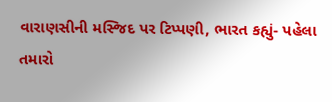વારાણસીની મસ્જિદ પર ટિપ્પણી, ભારત કહ્યું- પહેલા તમારો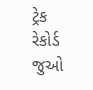ટ્રેક રેકોર્ડ જુઓ